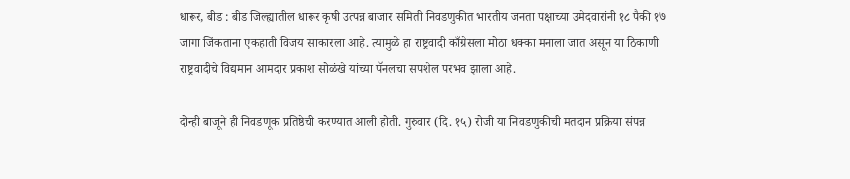धारूर, बीड : बीड जिल्ह्यातील धारूर कृषी उत्पन्न बाजार समिती निवडणुकीत भारतीय जनता पक्षाच्या उमेदवारांनी १८ पैकी १७ जागा जिंकताना एकहाती विजय साकारला आहे. त्यामुळे हा राष्ट्रवादी काँग्रेसला मोठा धक्का मनाला जात असून या ठिकाणी राष्ट्रवादीचे विद्यमान आमदार प्रकाश सोळंखे यांच्या पॅनलचा सपशेल परभव झाला आहे.

दोन्ही बाजूने ही निवडणूक प्रतिष्ठेची करण्यात आली होती. गुरुवार (दि. १५) रोजी या निवडणुकीची मतदान प्रक्रिया संपन्न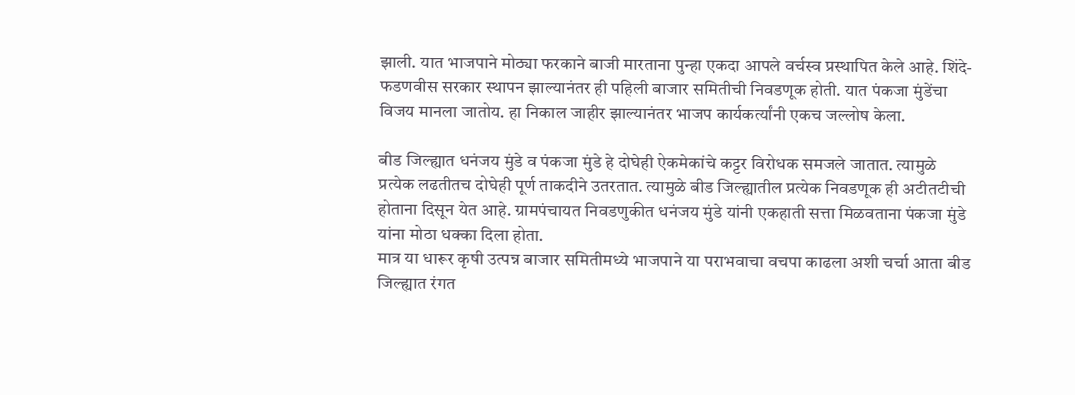झाली. यात भाजपाने मोठ्या फरकाने बाजी मारताना पुन्हा एकदा आपले वर्चस्व प्रस्थापित केले आहे. शिंदे-फडणवीस सरकार स्थापन झाल्यानंतर ही पहिली बाजार समितीची निवडणूक होती. यात पंकजा मुंडेंचा विजय मानला जातोय. हा निकाल जाहीर झाल्यानंतर भाजप कार्यकर्त्यांनी एकच जल्लोष केला.

बीड जिल्ह्यात धनंजय मुंडे व पंकजा मुंडे हे दोघेही ऐकमेकांचे कट्टर विरोधक समजले जातात. त्यामुळे प्रत्येक लढतीतच दोघेही पूर्ण ताकदीने उतरतात. त्यामुळे बीड जिल्ह्यातील प्रत्येक निवडणूक ही अटीतटीची होताना दिसून येत आहे. ग्रामपंचायत निवडणुकीत धनंजय मुंडे यांनी एकहाती सत्ता मिळवताना पंकजा मुंडे यांना मोठा धक्का दिला होता.
मात्र या धारूर कृषी उत्पन्न बाजार समितीमध्ये भाजपाने या पराभवाचा वचपा काढला अशी चर्चा आता बीड जिल्ह्यात रंगत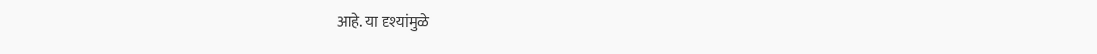आहे. या दृश्यांमुळे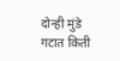दोन्ही मुंडे गटात किती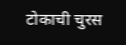टोकाची चुरस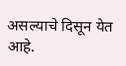असल्याचे दिसून येत आहे.